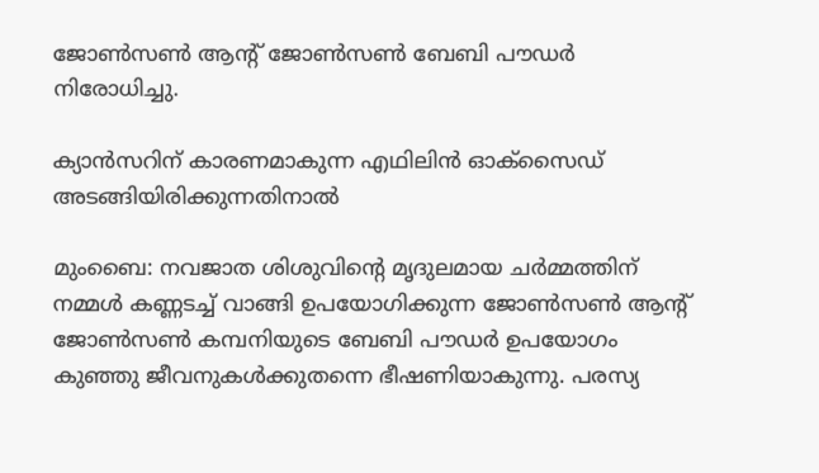ജോണ്‍സണ്‍ ആന്റ് ജോണ്‍സണ്‍ ബേബി പൗഡര്‍ നിരോധിച്ചു.

ക്യാന്‍സറിന് കാരണമാകുന്ന എഥിലിന്‍ ഓക്‌സൈഡ് അടങ്ങിയിരിക്കുന്നതിനാല്‍

മുംബൈ: നവജാത ശിശുവിന്റെ മൃദുലമായ ചര്‍മ്മത്തിന് നമ്മള്‍ കണ്ണടച്ച് വാങ്ങി ഉപയോഗിക്കുന്ന ജോണ്‍സണ്‍ ആന്റ് ജോണ്‍സണ്‍ കമ്പനിയുടെ ബേബി പൗഡര്‍ ഉപയോഗം കുഞ്ഞു ജീവനുകള്‍ക്കുതന്നെ ഭീഷണിയാകുന്നു. പരസ്യ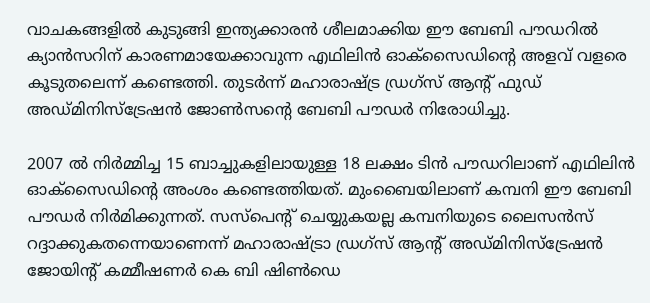വാചകങ്ങളില്‍ കുടുങ്ങി ഇന്ത്യക്കാരന്‍ ശീലമാക്കിയ ഈ ബേബി പൗഡറില്‍ ക്യാന്‍സറിന് കാരണമായേക്കാവുന്ന എഥിലിന്‍ ഓക്‌സൈഡിന്റെ അളവ് വളരെ കൂടുതലെന്ന് കണ്ടെത്തി. തുടര്‍ന്ന് മഹാരാഷ്ട്ര ഡ്രഗ്‌സ് ആന്റ് ഫുഡ് അഡ്മിനിസ്‌ട്രേഷന്‍ ജോണ്‍സന്റെ ബേബി പൗഡര്‍ നിരോധിച്ചു.

2007 ല്‍ നിര്‍മ്മിച്ച 15 ബാച്ചുകളിലായുള്ള 18 ലക്ഷം ടിന്‍ പൗഡറിലാണ് എഥിലിന്‍ ഓക്‌സൈഡിന്റെ അംശം കണ്ടെത്തിയത്. മുംബൈയിലാണ് കമ്പനി ഈ ബേബി പൗഡര്‍ നിര്‍മിക്കുന്നത്. സസ്‌പെന്റ് ചെയ്യുകയല്ല കമ്പനിയുടെ ലൈസന്‍സ് റദ്ദാക്കുകതന്നെയാണെന്ന് മഹാരാഷ്ട്രാ ഡ്രഗ്‌സ് ആന്റ് അഡ്മിനിസ്‌ട്രേഷന്‍ ജോയിന്റ് കമ്മീഷണര്‍ കെ ബി ഷിണ്‍ഡെ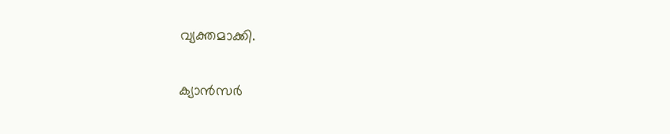വ്യക്തമാക്കി.

ക്യാന്‍സര്‍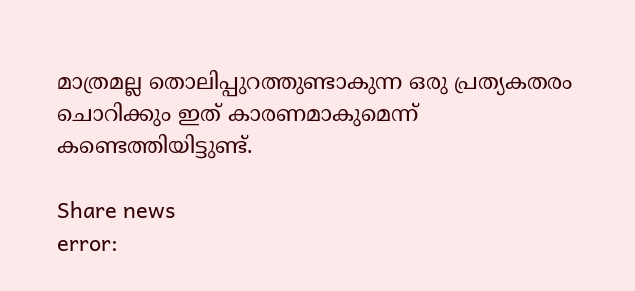മാത്രമല്ല തൊലിപ്പുറത്തുണ്ടാകുന്ന ഒരു പ്രത്യകതരം ചൊറിക്കും ഇത് കാരണമാകുമെന്ന് കണ്ടെത്തിയിട്ടുണ്ട്.

Share news
error: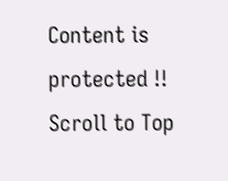Content is protected !!
Scroll to Top